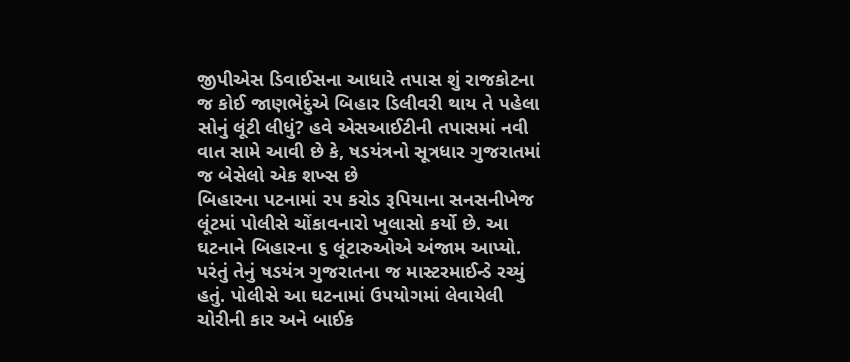જીપીએસ ડિવાઈસના આધારે તપાસ શું રાજકોટના જ કોઈ જાણભેદુંએ બિહાર ડિલીવરી થાય તે પહેલા સોનું લૂંટી લીધું? હવે એસઆઈટીની તપાસમાં નવી વાત સામે આવી છે કે, ષડયંત્રનો સૂત્રધાર ગુજરાતમાં જ બેસેલો એક શખ્સ છે
બિહારના પટનામાં ૨૫ કરોડ રૂપિયાના સનસનીખેજ લૂંટમાં પોલીસે ચોંકાવનારો ખુલાસો કર્યો છે. આ ઘટનાને બિહારના ૬ લૂંટારુઓએ અંજામ આપ્યો. પરંતું તેનું ષડયંત્ર ગુજરાતના જ માસ્ટરમાઈન્ડે રચ્યું હતું. પોલીસે આ ઘટનામાં ઉપયોગમાં લેવાયેલી ચોરીની કાર અને બાઈક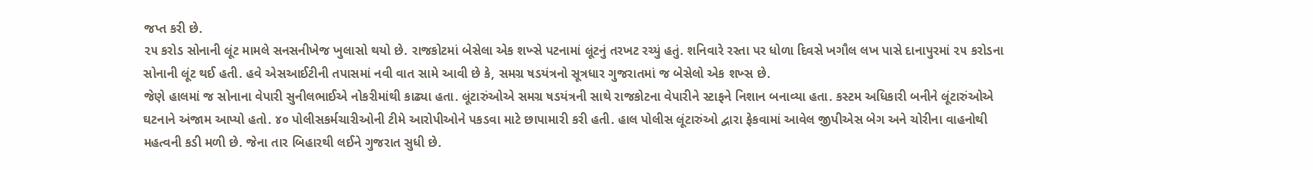જપ્ત કરી છે.
૨૫ કરોડ સોનાની લૂંટ મામલે સનસનીખેજ ખુલાસો થયો છે. રાજકોટમાં બેસેલા એક શખ્સે પટનામાં લૂંટનું તરખટ રચ્યું હતું. શનિવારે રસ્તા પર ધોળા દિવસે ખગૌલ લખ પાસે દાનાપુરમાં ૨૫ કરોડના સોનાની લૂંટ થઈ હતી. હવે એસઆઈટીની તપાસમાં નવી વાત સામે આવી છે કે, સમગ્ર ષડયંત્રનો સૂત્રધાર ગુજરાતમાં જ બેસેલો એક શખ્સ છે.
જેણે હાલમાં જ સોનાના વેપારી સુનીલભાઈએ નોકરીમાંથી કાઢ્યા હતા. લૂંટારુંઓએ સમગ્ર ષડયંત્રની સાથે રાજકોટના વેપારીને સ્ટાફને નિશાન બનાવ્યા હતા. કસ્ટમ અધિકારી બનીને લૂંટારુંઓએ ઘટનાને અંજામ આપ્યો હતો. ૪૦ પોલીસકર્મચારીઓની ટીમે આરોપીઓને પકડવા માટે છાપામારી કરી હતી. હાલ પોલીસ લૂંટારુંઓ દ્વારા ફેકવામાં આવેલ જીપીએસ બેગ અને ચોરીના વાહનોથી મહત્વની કડી મળી છે. જેના તાર બિહારથી લઈને ગુજરાત સુધી છે.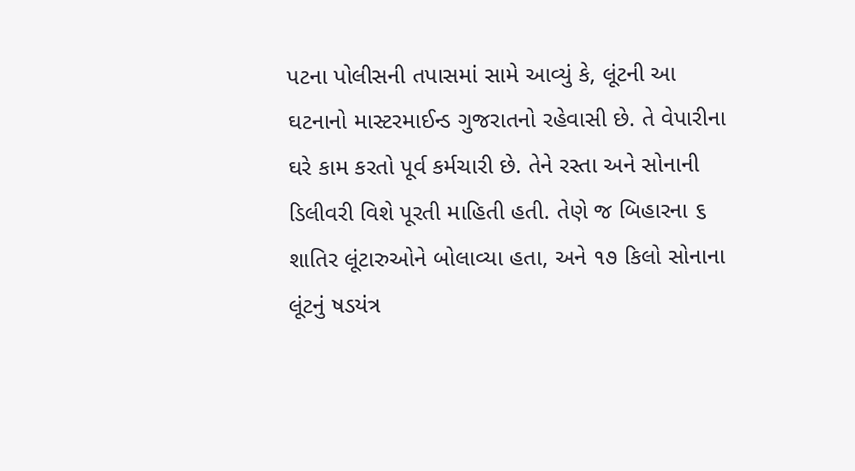પટના પોલીસની તપાસમાં સામે આવ્યું કે, લૂંટની આ ઘટનાનો માસ્ટરમાઈન્ડ ગુજરાતનો રહેવાસી છે. તે વેપારીના ઘરે કામ કરતો પૂર્વ કર્મચારી છે. તેને રસ્તા અને સોનાની ડિલીવરી વિશે પૂરતી માહિતી હતી. તેણે જ બિહારના ૬ શાતિર લૂંટારુઓને બોલાવ્યા હતા, અને ૧૭ કિલો સોનાના લૂંટનું ષડયંત્ર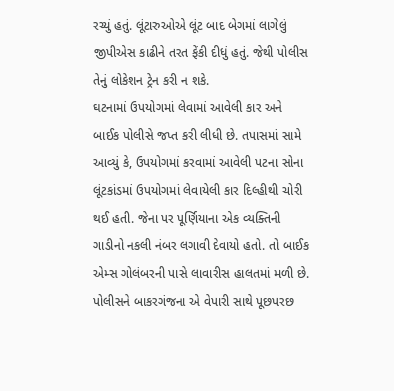રચ્યું હતું. લૂંટારુઓએ લૂંટ બાદ બેગમાં લાગેલું જીપીએસ કાઢીને તરત ફેંકી દીધું હતું. જેથી પોલીસ તેનું લોકેશન ટ્રેન કરી ન શકે.
ઘટનામાં ઉપયોગમાં લેવામાં આવેલી કાર અને બાઈક પોલીસે જપ્ત કરી લીધી છે. તપાસમાં સામે આવ્યું કે, ઉપયોગમાં કરવામાં આવેલી પટના સોના લૂંટકાંડમાં ઉપયોગમાં લેવાયેલી કાર દિલ્હીથી ચોરી થઈ હતી. જેના પર પૂર્ણિયાના એક વ્યક્તિની ગાડીનો નકલી નંબર લગાવી દેવાયો હતો. તો બાઈક એમ્સ ગોલંબરની પાસે લાવારીસ હાલતમાં મળી છે. પોલીસને બાકરગંજના એ વેપારી સાથે પૂછપરછ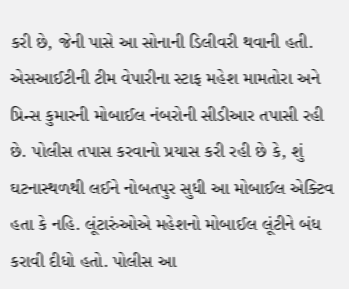કરી છે, જેની પાસે આ સોનાની ડિલીવરી થવાની હતી.
એસઆઈટીની ટીમ વેપારીના સ્ટાફ મહેશ મામતોરા અને પ્રિન્સ કુમારની મોબાઈલ નંબરોની સીડીઆર તપાસી રહી છે. પોલીસ તપાસ કરવાનો પ્રયાસ કરી રહી છે કે, શું ઘટનાસ્થળથી લઈને નોબતપુર સુધી આ મોબાઈલ એક્ટિવ હતા કે નહિ. લૂંટારુંઓએ મહેશનો મોબાઈલ લૂંટીને બંધ કરાવી દીધો હતો. પોલીસ આ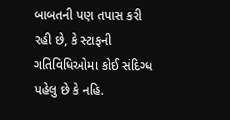બાબતની પણ તપાસ કરી રહી છે, કે સ્ટાફની ગતિવિધિઓમા કોઈ સંદિગ્ધ પહેલુ છે કે નહિ.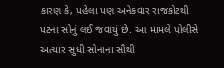કારણ કે, પહેલા પણ અનેકવાર રાજકોટથી પટના સોનું લઈ જવાયું છે. આ મામલે પોલીસે અત્યાર સુધી સોનાના સૌથી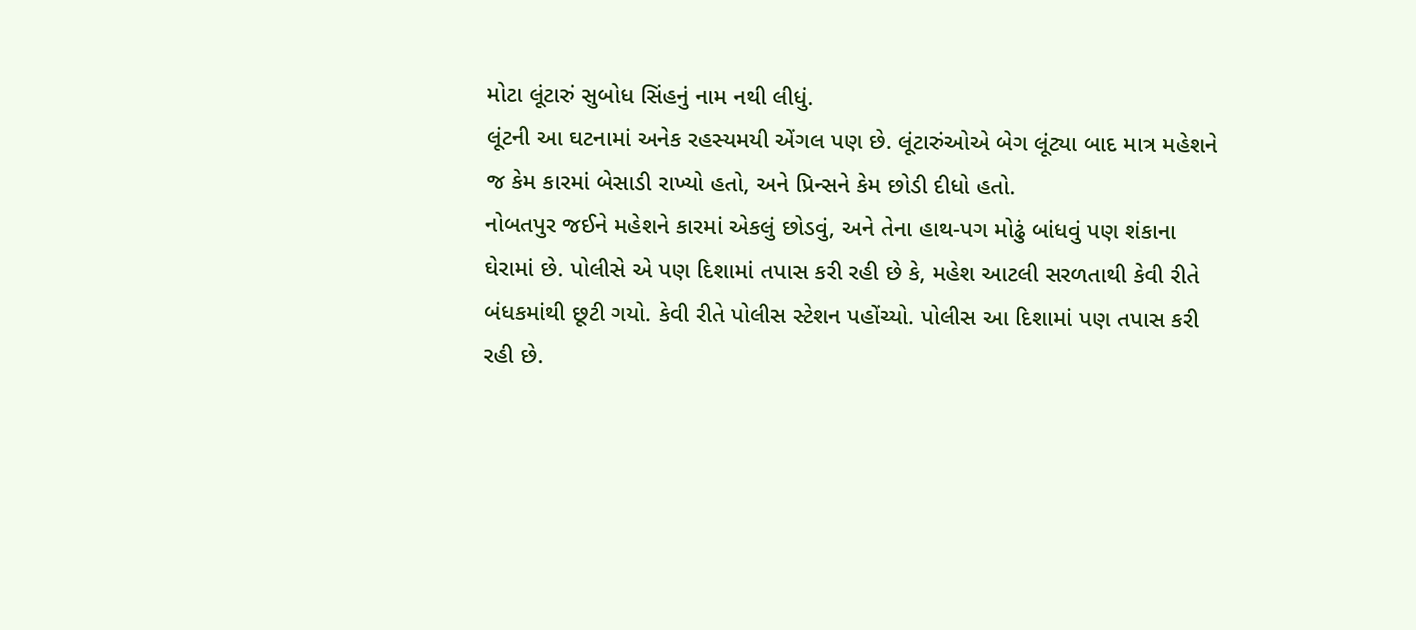મોટા લૂંટારું સુબોધ સિંહનું નામ નથી લીધું.
લૂંટની આ ઘટનામાં અનેક રહસ્યમયી એંગલ પણ છે. લૂંટારુંઓએ બેગ લૂંટ્યા બાદ માત્ર મહેશને જ કેમ કારમાં બેસાડી રાખ્યો હતો, અને પ્રિન્સને કેમ છોડી દીધો હતો.
નોબતપુર જઈને મહેશને કારમાં એકલું છોડવું, અને તેના હાથ-પગ મોઢું બાંધવું પણ શંકાના ઘેરામાં છે. પોલીસે એ પણ દિશામાં તપાસ કરી રહી છે કે, મહેશ આટલી સરળતાથી કેવી રીતે બંધકમાંથી છૂટી ગયો. કેવી રીતે પોલીસ સ્ટેશન પહોંચ્યો. પોલીસ આ દિશામાં પણ તપાસ કરી રહી છે.